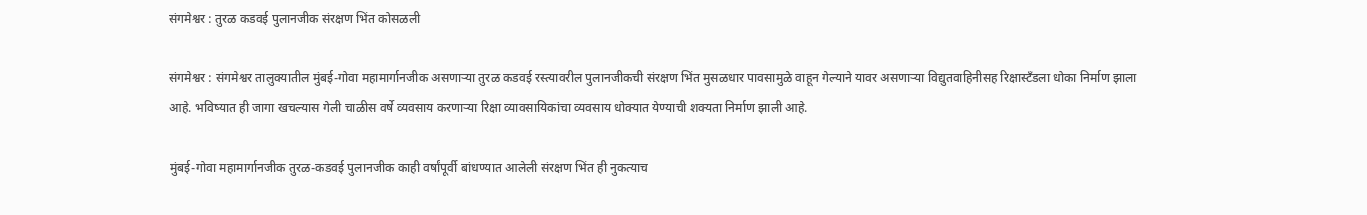संगमेश्वर : तुरळ कडवई पुलानजीक संरक्षण भिंत कोसळली

संगमेश्वर : संगमेश्वर तालुक्यातील मुंबई-गोवा महामार्गानजीक असणाऱ्या तुरळ कडवई रस्त्यावरील पुलानजीकची संरक्षण भिंत मुसळधार पावसामुळे वाहून गेल्याने यावर असणाऱ्या विद्युतवाहिनीसह रिक्षास्टँडला धोका निर्माण झाला आहे. भविष्यात ही जागा खचल्यास गेली चाळीस वर्षे व्यवसाय करणाऱ्या रिक्षा व्यावसायिकांचा व्यवसाय धोक्यात येण्याची शक्यता निर्माण झाली आहे.

मुंबई-गोवा महामार्गानजीक तुरळ-कडवई पुलानजीक काही वर्षांपूर्वी बांधण्यात आलेली संरक्षण भिंत ही नुकत्याच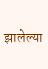झालेल्या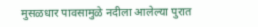मुसळधार पावसामुळे नदीला आलेल्या पुरात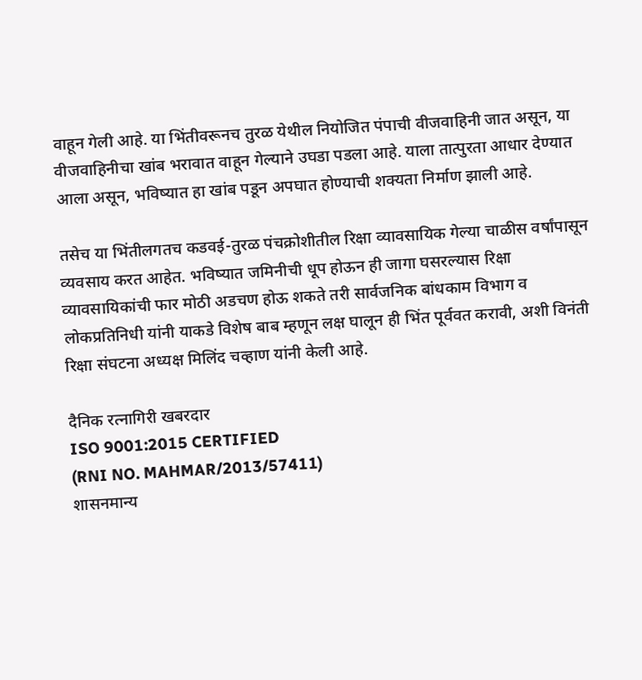वाहून गेली आहे. या भिंतीवरूनच तुरळ येथील नियोजित पंपाची वीजवाहिनी जात असून, या वीजवाहिनीचा खांब भरावात वाहून गेल्याने उघडा पडला आहे. याला तात्पुरता आधार देण्यात आला असून, भविष्यात हा खांब पडून अपघात होण्याची शक्यता निर्माण झाली आहे.

तसेच या भिंतीलगतच कडवई-तुरळ पंचक्रोशीतील रिक्षा व्यावसायिक गेल्या चाळीस वर्षांपासून व्यवसाय करत आहेत. भविष्यात जमिनीची धूप होऊन ही जागा घसरल्यास रिक्षा व्यावसायिकांची फार मोठी अडचण होऊ शकते तरी सार्वजनिक बांधकाम विभाग व लोकप्रतिनिधी यांनी याकडे विशेष बाब म्हणून लक्ष घालून ही भिंत पूर्ववत करावी, अशी विनंती रिक्षा संघटना अध्यक्ष मिलिंद चव्हाण यांनी केली आहे.

दैनिक रत्नागिरी खबरदार
ISO 9001:2015 CERTIFIED
(RNI NO. MAHMAR/2013/57411)
शासनमान्य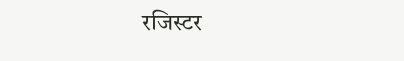रजिस्टर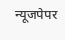न्यूजपेपर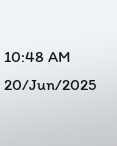10:48 AM 20/Jun/2025